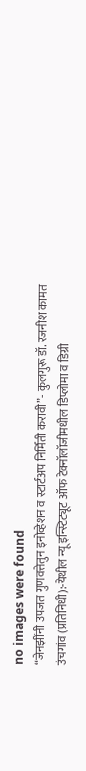no images were found
“जेनझींनी उपजत गुणवत्तेतुन इनोव्हेशन व स्टार्टअप निर्मिती करावी”- कुलगुरू डॉ. रजनीश कामत
उंचगांव (प्रतिनिधी):-येथील न्यू इन्स्टिट्यूट ऑफ टेक्नॉलॉजीमधील डिप्लोमा व डिग्री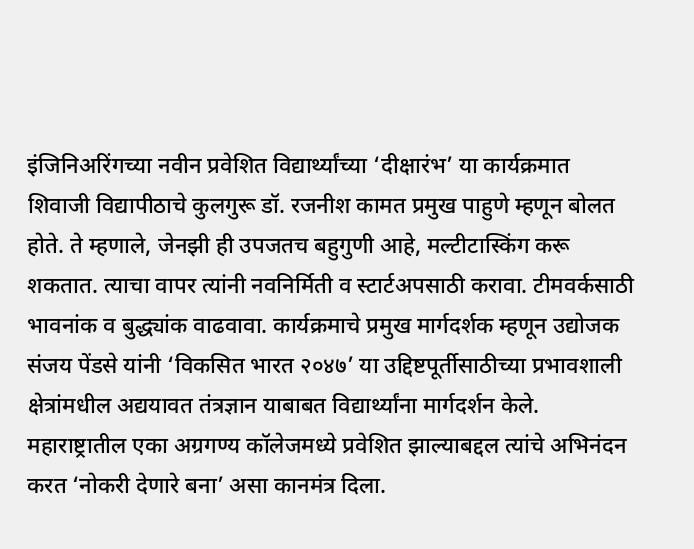इंजिनिअरिंगच्या नवीन प्रवेशित विद्यार्थ्यांच्या ‘दीक्षारंभ’ या कार्यक्रमात शिवाजी विद्यापीठाचे कुलगुरू डॉ. रजनीश कामत प्रमुख पाहुणे म्हणून बोलत होते. ते म्हणाले, जेनझी ही उपजतच बहुगुणी आहे, मल्टीटास्किंग करू शकतात. त्याचा वापर त्यांनी नवनिर्मिती व स्टार्टअपसाठी करावा. टीमवर्कसाठी भावनांक व बुद्ध्यांक वाढवावा. कार्यक्रमाचे प्रमुख मार्गदर्शक म्हणून उद्योजक संजय पेंडसे यांनी ‘विकसित भारत २०४७’ या उद्दिष्टपूर्तीसाठीच्या प्रभावशाली क्षेत्रांमधील अद्ययावत तंत्रज्ञान याबाबत विद्यार्थ्यांना मार्गदर्शन केले. महाराष्ट्रातील एका अग्रगण्य कॉलेजमध्ये प्रवेशित झाल्याबद्दल त्यांचे अभिनंदन करत ‘नोकरी देणारे बना’ असा कानमंत्र दिला.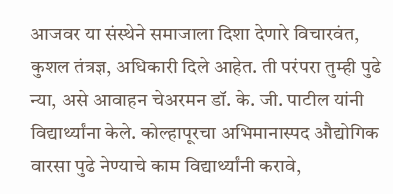आजवर या संस्थेने समाजाला दिशा देणारे विचारवंत, कुशल तंत्रज्ञ, अधिकारी दिले आहेत. ती परंपरा तुम्ही पुढे न्या, असे आवाहन चेअरमन डॉ. के. जी. पाटील यांनी विद्यार्थ्यांना केले. कोल्हापूरचा अभिमानास्पद औद्योगिक वारसा पुढे नेण्याचे काम विद्यार्थ्यांनी करावे,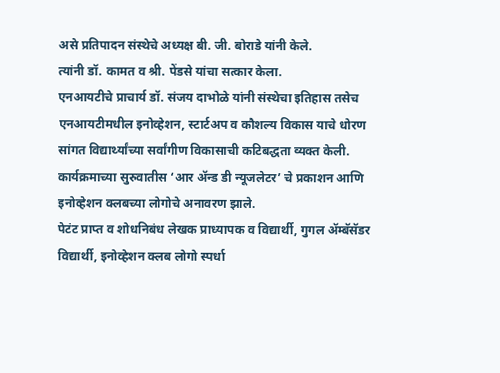असे प्रतिपादन संस्थेचे अध्यक्ष बी. जी. बोराडे यांनी केले.
त्यांनी डॉ. कामत व श्री. पेंडसे यांचा सत्कार केला.
एनआयटीचे प्राचार्य डॉ. संजय दाभोळे यांनी संस्थेचा इतिहास तसेच एनआयटीमधील इनोव्हेशन, स्टार्टअप व कौशल्य विकास याचे धोरण सांगत विद्यार्थ्यांच्या सर्वांगीण विकासाची कटिबद्धता व्यक्त केली.
कार्यक्रमाच्या सुरुवातीस ‘आर ॲन्ड डी न्यूजलेटर’ चे प्रकाशन आणि इनोव्हेशन क्लबच्या लोगोचे अनावरण झाले.
पेटंट प्राप्त व शोधनिबंध लेखक प्राध्यापक व विद्यार्थी, गुगल ॲम्बॅसॅडर विद्यार्थी, इनोव्हेशन क्लब लोगो स्पर्धा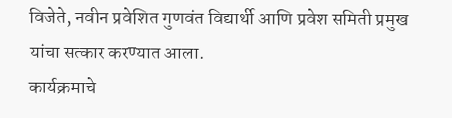विजेते, नवीन प्रवेशित गुणवंत विद्यार्थी आणि प्रवेश समिती प्रमुख यांचा सत्कार करण्यात आला.
कार्यक्रमाचे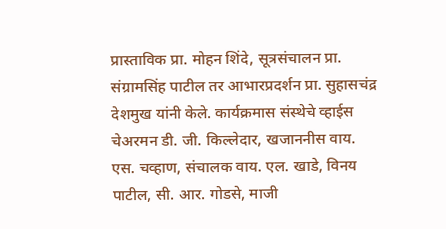प्रास्ताविक प्रा. मोहन शिंदे, सूत्रसंचालन प्रा. संग्रामसिंह पाटील तर आभारप्रदर्शन प्रा. सुहासचंद्र देशमुख यांनी केले. कार्यक्रमास संस्थेचे व्हाईस चेअरमन डी. जी. किल्लेदार, खजाननीस वाय. एस. चव्हाण, संचालक वाय. एल. खाडे, विनय पाटील, सी. आर. गोडसे, माजी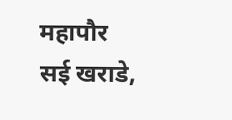महापौर सई खराडे,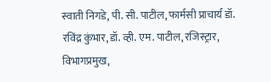स्वाती निगडे, पी. सी. पाटील, फार्मसी प्राचार्य डॉ. रविंद्र कुंभार, डॉ. व्ही. एम. पाटील, रजिस्ट्रार, विभागप्रमुख,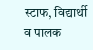स्टाफ, विद्यार्थी व पालक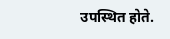उपस्थित होते.